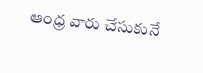ఆంధ్ర వారు చేసుకునే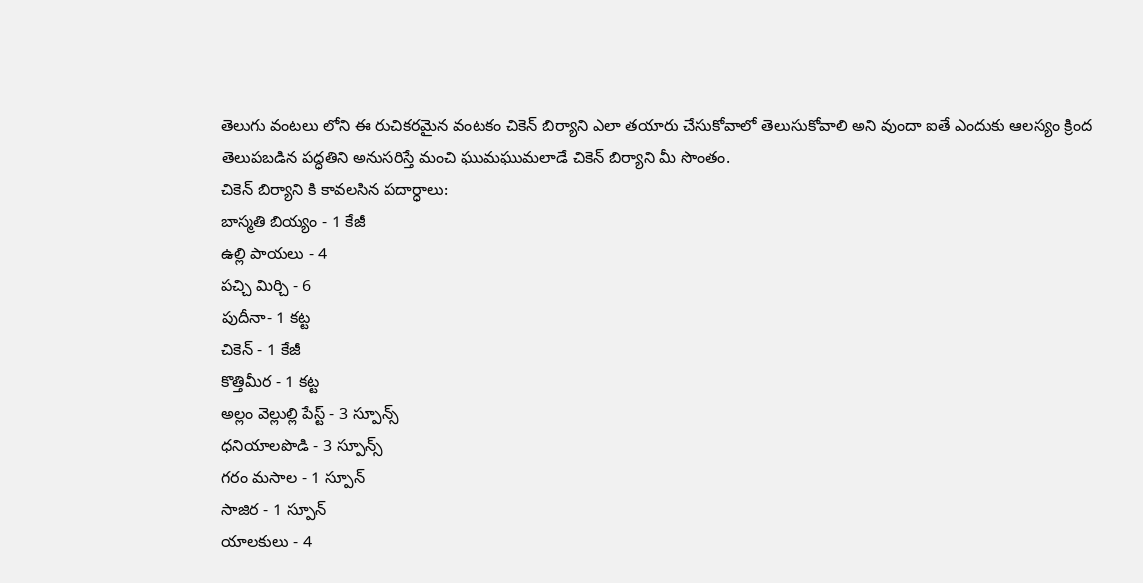తెలుగు వంటలు లోని ఈ రుచికరమైన వంటకం చికెన్ బిర్యాని ఎలా తయారు చేసుకోవాలో తెలుసుకోవాలి అని వుందా ఐతే ఎందుకు ఆలస్యం క్రింద తెలుపబడిన పద్ధతిని అనుసరిస్తే మంచి ఘుమఘుమలాడే చికెన్ బిర్యాని మీ సొంతం.
చికెన్ బిర్యాని కి కావలసిన పదార్ధాలు:
బాస్మతి బియ్యం - 1 కేజీ
ఉల్లి పాయలు - 4
పచ్చి మిర్చి - 6
పుదీనా- 1 కట్ట
చికెన్ - 1 కేజీ
కొత్తిమీర - 1 కట్ట
అల్లం వెల్లుల్లి పేస్ట్ - 3 స్పూన్స్
ధనియాలపొడి - 3 స్పూన్స్
గరం మసాల - 1 స్పూన్
సాజిర - 1 స్పూన్
యాలకులు - 4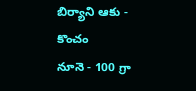బిర్యాని ఆకు - కొంచం
నూనె - 100 గ్రా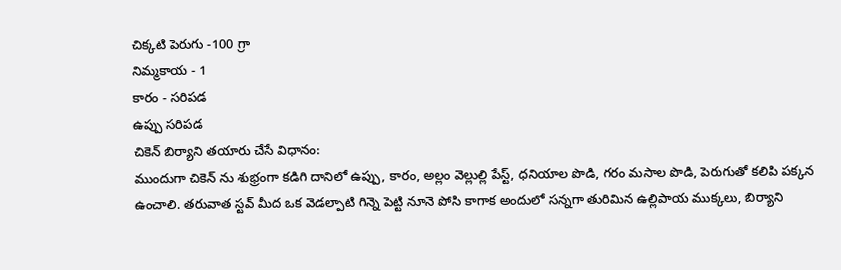చిక్కటి పెరుగు -100 గ్రా
నిమ్మకాయ - 1
కారం - సరిపడ
ఉప్పు సరిపడ
చికెన్ బిర్యాని తయారు చేసే విధానం:
ముందుగా చికెన్ ను శుభ్రంగా కడిగి దానిలో ఉప్పు, కారం, అల్లం వెల్లుల్లి పేస్ట్, ధనియాల పొడి, గరం మసాల పొడి, పెరుగుతో కలిపి పక్కన ఉంచాలి. తరువాత స్టవ్ మీద ఒక వెడల్పాటి గిన్నె పెట్టి నూనె పోసి కాగాక అందులో సన్నగా తురిమిన ఉల్లిపాయ ముక్కలు, బిర్యాని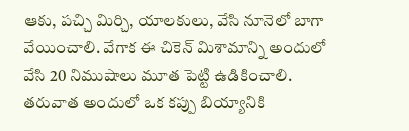ఆకు, పచ్చి మిర్చి, యాలకులు, వేసి నూనెలో బాగా వేయించాలి. వేగాక ఈ చికెన్ మిశామాన్ని అందులో వేసి 20 నిముషాలు మూత పెట్టి ఉడికించాలి.
తరువాత అందులో ఒక కప్పు బియ్యానికి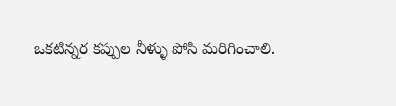ఒకటిన్నర కప్పుల నీళ్ళు పోసి మరిగించాలి.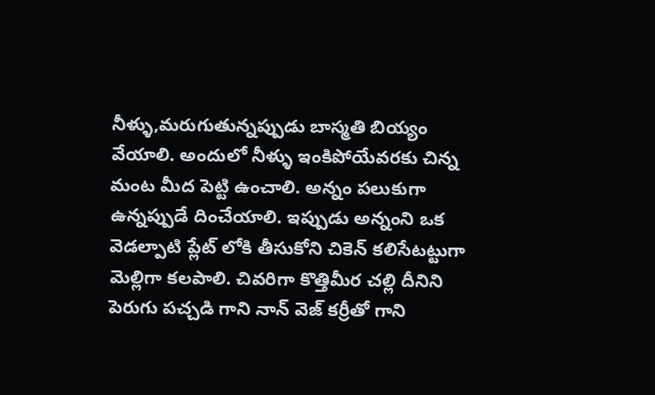నీళ్ళు,మరుగుతున్నప్పుడు బాస్మతి బియ్యం వేయాలి. అందులో నీళ్ళు ఇంకిపోయేవరకు చిన్న మంట మీద పెట్టి ఉంచాలి. అన్నం పలుకుగా ఉన్నప్పుడే దించేయాలి. ఇప్పుడు అన్నంని ఒక వెడల్పాటి ప్లేట్ లోకి తీసుకోని చికెన్ కలిసేటట్టుగా మెల్లిగా కలపాలి. చివరిగా కొత్తిమీర చల్లి దీనిని పెరుగు పచ్చడి గాని నాన్ వెజ్ కర్రీతో గాని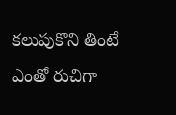కలుపుకొని తింటే ఎంతో రుచిగా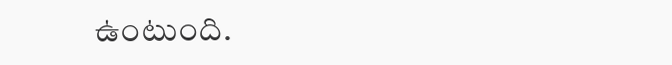ఉంటుంది.